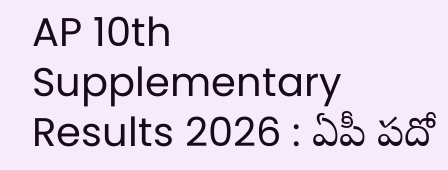AP 10th Supplementary Results 2026 : ఏపీ పదో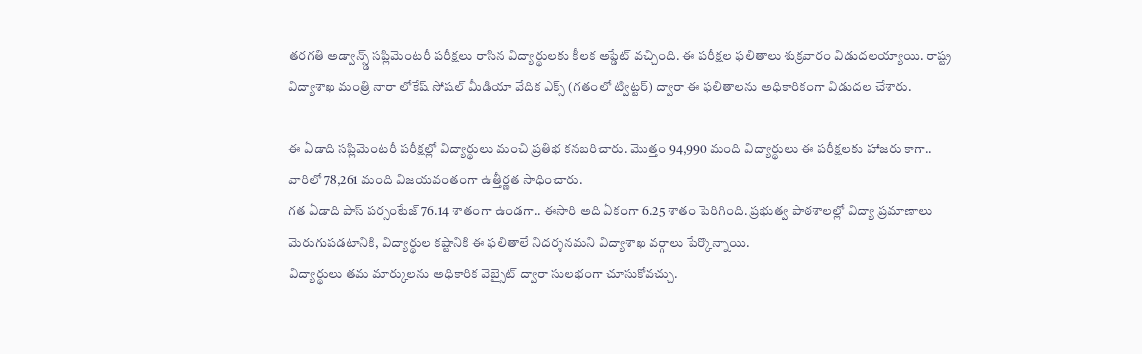తరగతి అడ్వాన్స్డ్ సప్లిమెంటరీ పరీక్షలు రాసిన విద్యార్థులకు కీలక అప్డేట్ వచ్చింది. ఈ పరీక్షల ఫలితాలు శుక్రవారం విడుదలయ్యాయి. రాష్ట్ర విద్యాశాఖ మంత్రి నారా లోకేష్ సోషల్ మీడియా వేదిక ఎక్స్ (గతంలో ట్విట్టర్) ద్వారా ఈ ఫలితాలను అధికారికంగా విడుదల చేశారు.

ఈ ఏడాది సప్లిమెంటరీ పరీక్షల్లో విద్యార్థులు మంచి ప్రతిభ కనబరిచారు. మొత్తం 94,990 మంది విద్యార్థులు ఈ పరీక్షలకు హాజరు కాగా.. వారిలో 78,261 మంది విజయవంతంగా ఉత్తీర్ణత సాధించారు.
గత ఏడాది పాస్ పర్సంటేజ్ 76.14 శాతంగా ఉండగా.. ఈసారి అది ఏకంగా 6.25 శాతం పెరిగింది. ప్రభుత్వ పాఠశాలల్లో విద్యా ప్రమాణాలు మెరుగుపడటానికి, విద్యార్థుల కష్టానికి ఈ ఫలితాలే నిదర్శనమని విద్యాశాఖ వర్గాలు పేర్కొన్నాయి.
విద్యార్థులు తమ మార్కులను అధికారిక వెబ్సైట్ ద్వారా సులభంగా చూసుకోవచ్చు.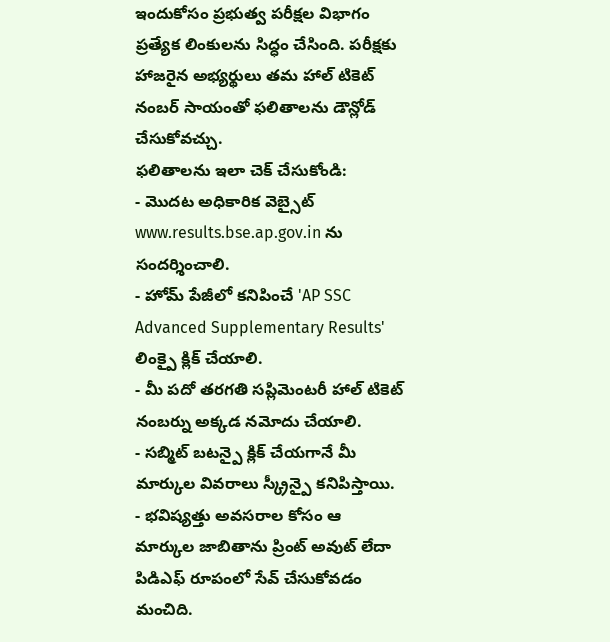ఇందుకోసం ప్రభుత్వ పరీక్షల విభాగం ప్రత్యేక లింకులను సిద్ధం చేసింది. పరీక్షకు హాజరైన అభ్యర్థులు తమ హాల్ టికెట్ నంబర్ సాయంతో ఫలితాలను డౌన్లోడ్ చేసుకోవచ్చు.
ఫలితాలను ఇలా చెక్ చేసుకోండి:
- మొదట అధికారిక వెబ్సైట్ www.results.bse.ap.gov.in ను సందర్శించాలి.
- హోమ్ పేజీలో కనిపించే 'AP SSC Advanced Supplementary Results' లింక్పై క్లిక్ చేయాలి.
- మీ పదో తరగతి సప్లిమెంటరీ హాల్ టికెట్ నంబర్ను అక్కడ నమోదు చేయాలి.
- సబ్మిట్ బటన్పై క్లిక్ చేయగానే మీ మార్కుల వివరాలు స్క్రీన్పై కనిపిస్తాయి.
- భవిష్యత్తు అవసరాల కోసం ఆ మార్కుల జాబితాను ప్రింట్ అవుట్ లేదా పిడిఎఫ్ రూపంలో సేవ్ చేసుకోవడం మంచిది.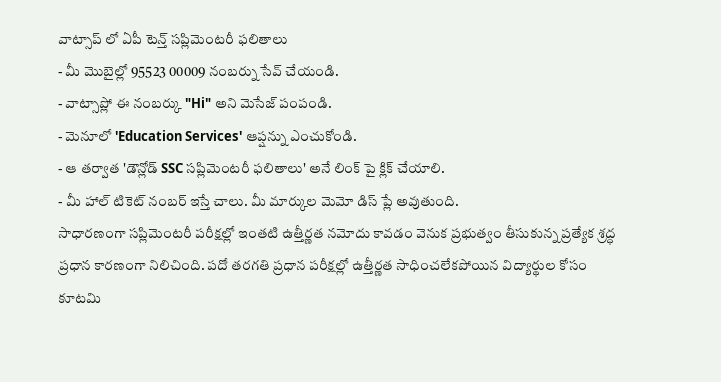వాట్సాప్ లో ఏపీ టెన్త్ సప్లిమెంటరీ ఫలితాలు
- మీ మొబైల్లో 95523 00009 నంబర్ను సేవ్ చేయండి.
- వాట్సాప్లో ఈ నంబర్కు "Hi" అని మెసేజ్ పంపండి.
- మెనూలో 'Education Services' ఆప్షన్ను ఎంచుకోండి.
- ఆ తర్వాత 'డౌన్లోడ్ SSC సప్లిమెంటరీ ఫలితాలు' అనే లింక్ పై క్లిక్ చేయాలి.
- మీ హాల్ టికెట్ నంబర్ ఇస్తే చాలు. మీ మార్కుల మెమో డిస్ ప్లే అవుతుంది.
సాధారణంగా సప్లిమెంటరీ పరీక్షల్లో ఇంతటి ఉత్తీర్ణత నమోదు కావడం వెనుక ప్రభుత్వం తీసుకున్న ప్రత్యేక శ్రద్ధ ప్రధాన కారణంగా నిలిచింది. పదో తరగతి ప్రధాన పరీక్షల్లో ఉత్తీర్ణత సాధించలేకపోయిన విద్యార్థుల కోసం కూటమి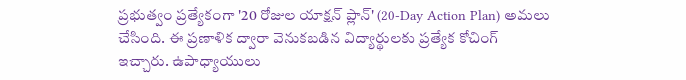ప్రభుత్వం ప్రత్యేకంగా '20 రోజుల యాక్షన్ ప్లాన్' (20-Day Action Plan) అమలు చేసింది. ఈ ప్రణాళిక ద్వారా వెనుకబడిన విద్యార్థులకు ప్రత్యేక కోచింగ్ ఇచ్చారు. ఉపాధ్యాయులు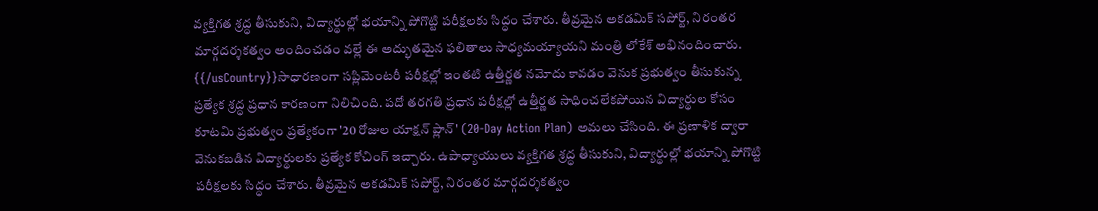వ్యక్తిగత శ్రద్ధ తీసుకుని, విద్యార్థుల్లో భయాన్ని పోగొట్టి పరీక్షలకు సిద్ధం చేశారు. తీవ్రమైన అకడమిక్ సపోర్ట్, నిరంతర మార్గదర్శకత్వం అందించడం వల్లే ఈ అద్భుతమైన ఫలితాలు సాధ్యమయ్యాయని మంత్రి లోకేశ్ అభినందించారు.
{{/usCountry}}సాధారణంగా సప్లిమెంటరీ పరీక్షల్లో ఇంతటి ఉత్తీర్ణత నమోదు కావడం వెనుక ప్రభుత్వం తీసుకున్న ప్రత్యేక శ్రద్ధ ప్రధాన కారణంగా నిలిచింది. పదో తరగతి ప్రధాన పరీక్షల్లో ఉత్తీర్ణత సాధించలేకపోయిన విద్యార్థుల కోసం కూటమి ప్రభుత్వం ప్రత్యేకంగా '20 రోజుల యాక్షన్ ప్లాన్' (20-Day Action Plan) అమలు చేసింది. ఈ ప్రణాళిక ద్వారా వెనుకబడిన విద్యార్థులకు ప్రత్యేక కోచింగ్ ఇచ్చారు. ఉపాధ్యాయులు వ్యక్తిగత శ్రద్ధ తీసుకుని, విద్యార్థుల్లో భయాన్ని పోగొట్టి పరీక్షలకు సిద్ధం చేశారు. తీవ్రమైన అకడమిక్ సపోర్ట్, నిరంతర మార్గదర్శకత్వం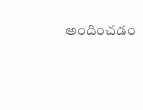అందించడం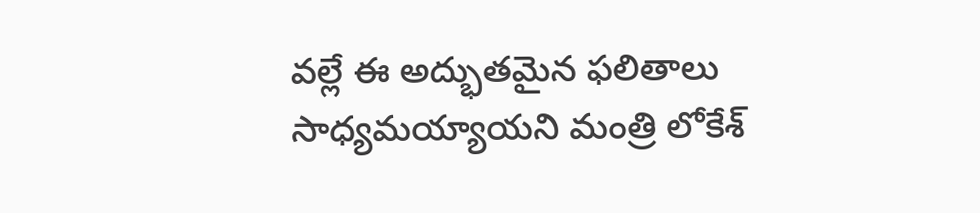వల్లే ఈ అద్భుతమైన ఫలితాలు సాధ్యమయ్యాయని మంత్రి లోకేశ్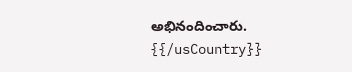అభినందించారు.
{{/usCountry}}